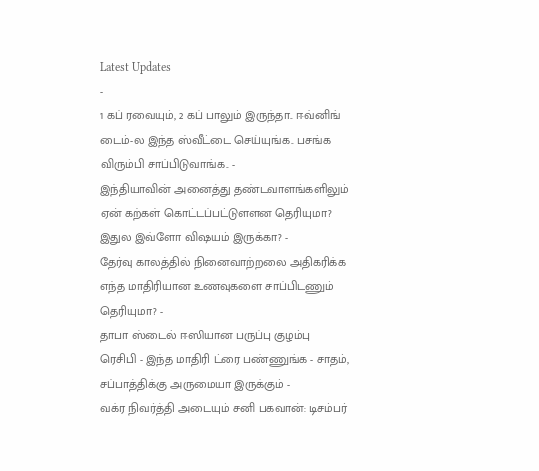Latest Updates
-
1 கப் ரவையும், 2 கப் பாலும் இருந்தா.. ஈவ்னிங் டைம்-ல இந்த ஸ்வீட்டை செய்யுங்க.. பசங்க விரும்பி சாப்பிடுவாங்க.. -
இந்தியாவின் அனைத்து தண்டவாளங்களிலும் ஏன் கற்கள் கொட்டப்பட்டுளளன தெரியுமா? இதுல இவ்ளோ விஷயம் இருக்கா? -
தேர்வு காலத்தில் நினைவாற்றலை அதிகரிக்க எந்த மாதிரியான உணவுகளை சாப்பிடணும் தெரியுமா? -
தாபா ஸ்டைல் ஈஸியான பருப்பு குழம்பு ரெசிபி - இந்த மாதிரி ட்ரை பண்ணுங்க - சாதம், சப்பாத்திக்கு அருமையா இருக்கும் -
வக்ர நிவர்த்தி அடையும் சனி பகவான்: டிசம்பர்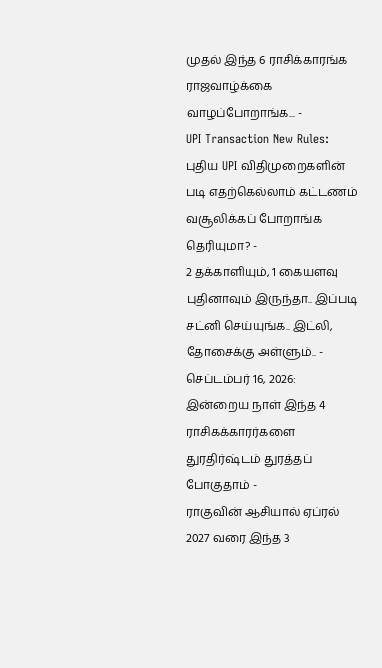முதல் இந்த 6 ராசிக்காரங்க ராஜவாழ்க்கை வாழப்போறாங்க... -
UPI Transaction New Rules: புதிய UPI விதிமுறைகளின் படி எதற்கெல்லாம் கட்டணம் வசூலிக்கப் போறாங்க தெரியுமா? -
2 தக்காளியும், 1 கையளவு புதினாவும் இருந்தா.. இப்படி சட்னி செய்யுங்க.. இட்லி, தோசைக்கு அள்ளும்.. -
செப்டம்பர் 16, 2026: இன்றைய நாள் இந்த 4 ராசிகக்காரர்களை துரதிர்ஷ்டம் துரத்தப் போகுதாம் -
ராகுவின் ஆசியால் ஏப்ரல் 2027 வரை இந்த 3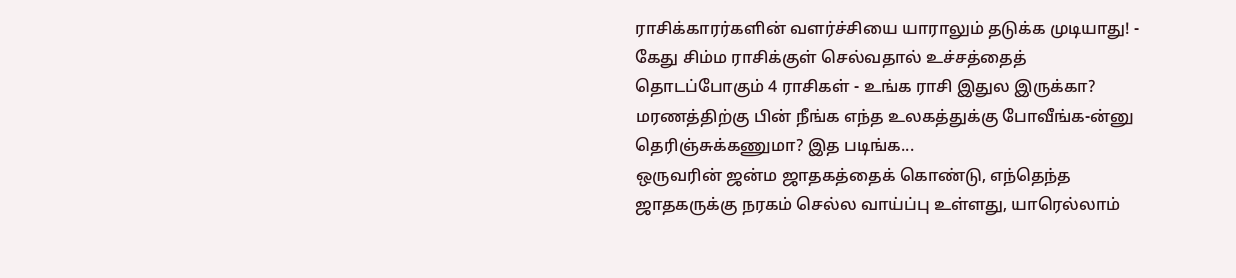ராசிக்காரர்களின் வளர்ச்சியை யாராலும் தடுக்க முடியாது! -
கேது சிம்ம ராசிக்குள் செல்வதால் உச்சத்தைத் தொடப்போகும் 4 ராசிகள் - உங்க ராசி இதுல இருக்கா?
மரணத்திற்கு பின் நீங்க எந்த உலகத்துக்கு போவீங்க-ன்னு தெரிஞ்சுக்கணுமா? இத படிங்க...
ஒருவரின் ஜன்ம ஜாதகத்தைக் கொண்டு, எந்தெந்த ஜாதகருக்கு நரகம் செல்ல வாய்ப்பு உள்ளது, யாரெல்லாம்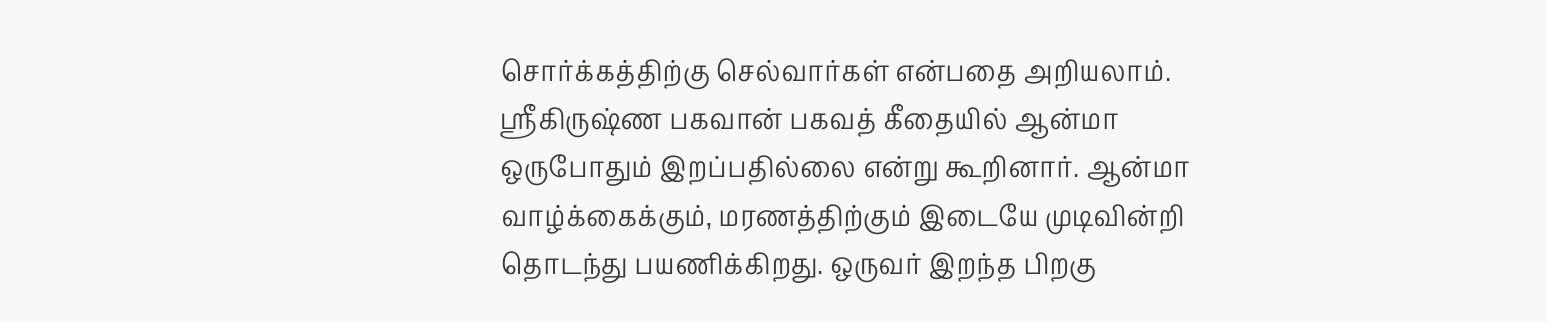சொர்க்கத்திற்கு செல்வார்கள் என்பதை அறியலாம்.
ஸ்ரீகிருஷ்ண பகவான் பகவத் கீதையில் ஆன்மா ஒருபோதும் இறப்பதில்லை என்று கூறினார். ஆன்மா வாழ்க்கைக்கும், மரணத்திற்கும் இடையே முடிவின்றி தொடந்து பயணிக்கிறது. ஒருவர் இறந்த பிறகு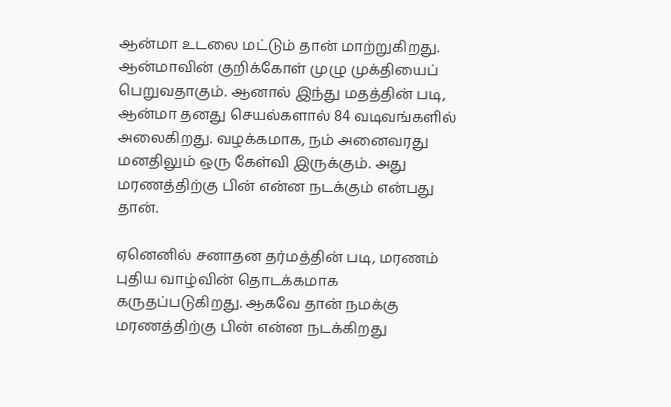ஆன்மா உடலை மட்டும் தான் மாற்றுகிறது. ஆன்மாவின் குறிக்கோள் முழு முக்தியைப் பெறுவதாகும். ஆனால் இந்து மதத்தின் படி, ஆன்மா தனது செயல்களால் 84 வடிவங்களில் அலைகிறது. வழக்கமாக, நம் அனைவரது மனதிலும் ஒரு கேள்வி இருக்கும். அது மரணத்திற்கு பின் என்ன நடக்கும் என்பது தான்.

ஏனெனில் சனாதன தர்மத்தின் படி, மரணம் புதிய வாழ்வின் தொடக்கமாக கருதப்படுகிறது. ஆகவே தான் நமக்கு மரணத்திற்கு பின் என்ன நடக்கிறது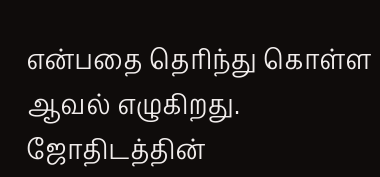என்பதை தெரிந்து கொள்ள ஆவல் எழுகிறது. ஜோதிடத்தின்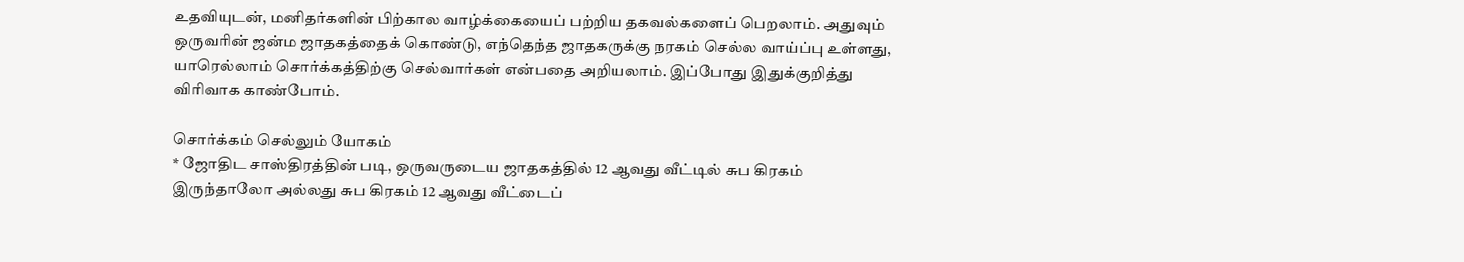உதவியுடன், மனிதர்களின் பிற்கால வாழ்க்கையைப் பற்றிய தகவல்களைப் பெறலாம். அதுவும் ஒருவரின் ஜன்ம ஜாதகத்தைக் கொண்டு, எந்தெந்த ஜாதகருக்கு நரகம் செல்ல வாய்ப்பு உள்ளது, யாரெல்லாம் சொர்க்கத்திற்கு செல்வார்கள் என்பதை அறியலாம். இப்போது இதுக்குறித்து விரிவாக காண்போம்.

சொர்க்கம் செல்லும் யோகம்
* ஜோதிட சாஸ்திரத்தின் படி, ஒருவருடைய ஜாதகத்தில் 12 ஆவது வீட்டில் சுப கிரகம் இருந்தாலோ அல்லது சுப கிரகம் 12 ஆவது வீட்டைப்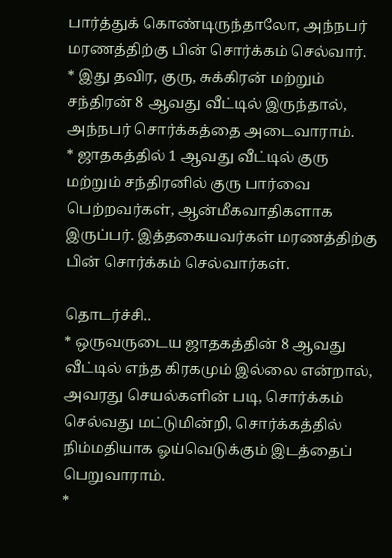பார்த்துக் கொண்டிருந்தாலோ, அந்நபர் மரணத்திற்கு பின் சொர்க்கம் செல்வார்.
* இது தவிர, குரு, சுக்கிரன் மற்றும் சந்திரன் 8 ஆவது வீட்டில் இருந்தால், அந்நபர் சொர்க்கத்தை அடைவாராம்.
* ஜாதகத்தில் 1 ஆவது வீட்டில் குரு மற்றும் சந்திரனில் குரு பார்வை பெற்றவர்கள், ஆன்மீகவாதிகளாக இருப்பர். இத்தகையவர்கள் மரணத்திற்கு பின் சொர்க்கம் செல்வார்கள்.

தொடர்ச்சி..
* ஒருவருடைய ஜாதகத்தின் 8 ஆவது வீட்டில் எந்த கிரகமும் இல்லை என்றால், அவரது செயல்களின் படி, சொர்க்கம் செல்வது மட்டுமின்றி, சொர்க்கத்தில் நிம்மதியாக ஓய்வெடுக்கும் இடத்தைப் பெறுவாராம்.
*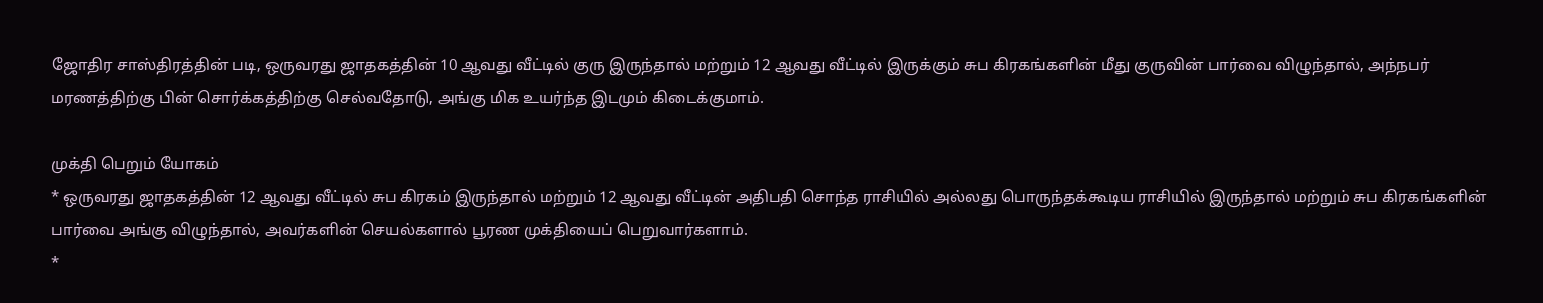ஜோதிர சாஸ்திரத்தின் படி, ஒருவரது ஜாதகத்தின் 10 ஆவது வீட்டில் குரு இருந்தால் மற்றும் 12 ஆவது வீட்டில் இருக்கும் சுப கிரகங்களின் மீது குருவின் பார்வை விழுந்தால், அந்நபர் மரணத்திற்கு பின் சொர்க்கத்திற்கு செல்வதோடு, அங்கு மிக உயர்ந்த இடமும் கிடைக்குமாம்.

முக்தி பெறும் யோகம்
* ஒருவரது ஜாதகத்தின் 12 ஆவது வீட்டில் சுப கிரகம் இருந்தால் மற்றும் 12 ஆவது வீட்டின் அதிபதி சொந்த ராசியில் அல்லது பொருந்தக்கூடிய ராசியில் இருந்தால் மற்றும் சுப கிரகங்களின் பார்வை அங்கு விழுந்தால், அவர்களின் செயல்களால் பூரண முக்தியைப் பெறுவார்களாம்.
*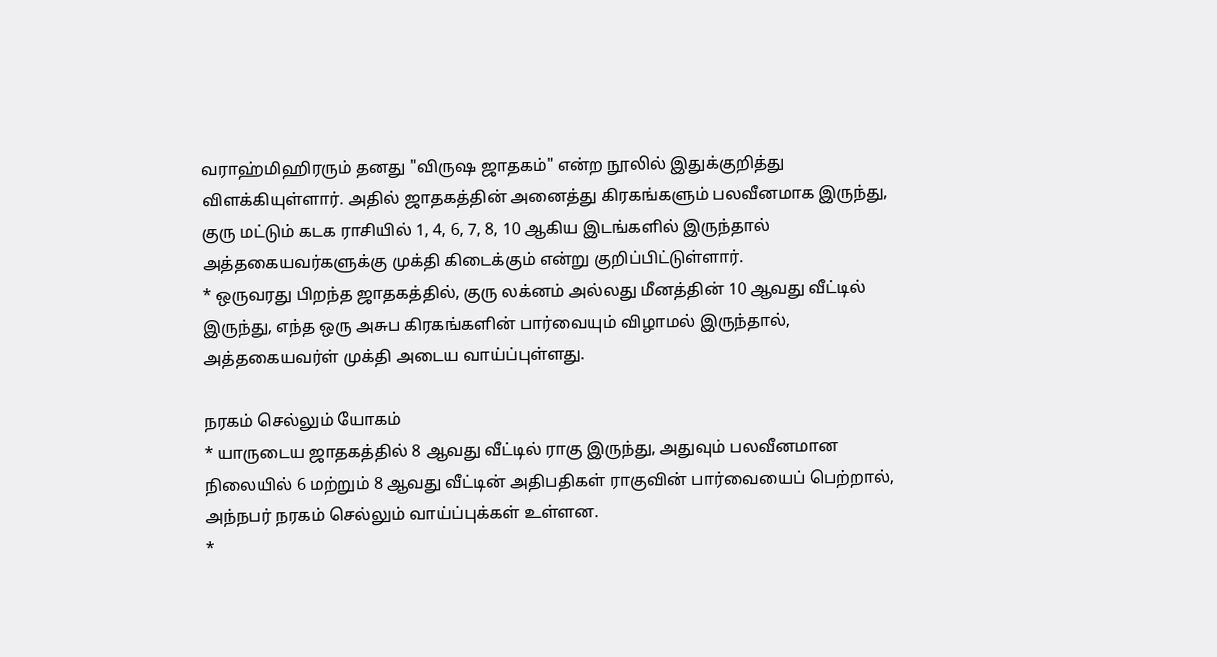வராஹ்மிஹிரரும் தனது "விருஷ ஜாதகம்" என்ற நூலில் இதுக்குறித்து விளக்கியுள்ளார். அதில் ஜாதகத்தின் அனைத்து கிரகங்களும் பலவீனமாக இருந்து, குரு மட்டும் கடக ராசியில் 1, 4, 6, 7, 8, 10 ஆகிய இடங்களில் இருந்தால் அத்தகையவர்களுக்கு முக்தி கிடைக்கும் என்று குறிப்பிட்டுள்ளார்.
* ஒருவரது பிறந்த ஜாதகத்தில், குரு லக்னம் அல்லது மீனத்தின் 10 ஆவது வீட்டில் இருந்து, எந்த ஒரு அசுப கிரகங்களின் பார்வையும் விழாமல் இருந்தால், அத்தகையவர்ள் முக்தி அடைய வாய்ப்புள்ளது.

நரகம் செல்லும் யோகம்
* யாருடைய ஜாதகத்தில் 8 ஆவது வீட்டில் ராகு இருந்து, அதுவும் பலவீனமான நிலையில் 6 மற்றும் 8 ஆவது வீட்டின் அதிபதிகள் ராகுவின் பார்வையைப் பெற்றால், அந்நபர் நரகம் செல்லும் வாய்ப்புக்கள் உள்ளன.
*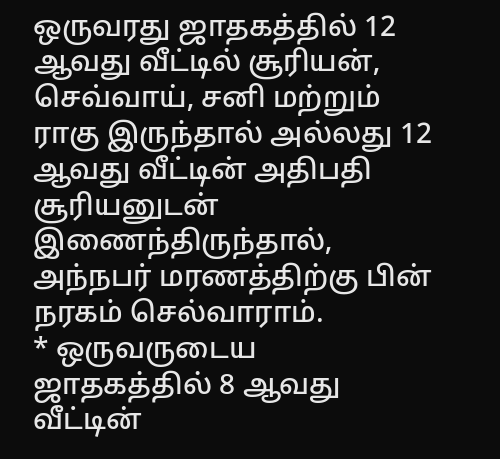ஒருவரது ஜாதகத்தில் 12 ஆவது வீட்டில் சூரியன், செவ்வாய், சனி மற்றும் ராகு இருந்தால் அல்லது 12 ஆவது வீட்டின் அதிபதி சூரியனுடன் இணைந்திருந்தால், அந்நபர் மரணத்திற்கு பின் நரகம் செல்வாராம்.
* ஒருவருடைய ஜாதகத்தில் 8 ஆவது வீட்டின்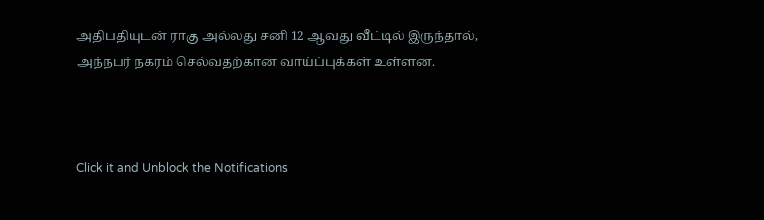அதிபதியுடன் ராகு அல்லது சனி 12 ஆவது வீட்டில் இருந்தால், அந்நபர் நகரம் செல்வதற்கான வாய்ப்புக்கள் உள்ளன.



Click it and Unblock the Notifications